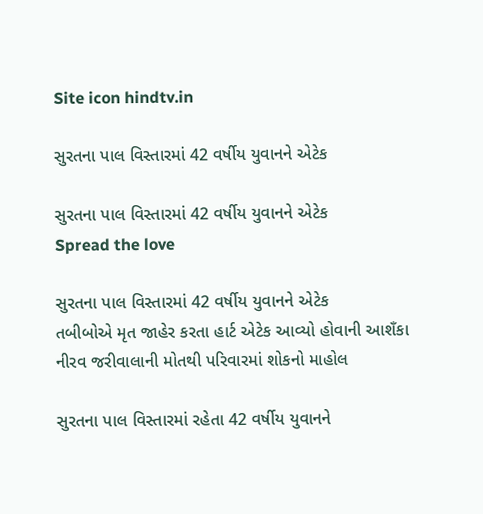Site icon hindtv.in

સુરતના પાલ વિસ્તારમાં 42 વર્ષીય યુવાનને એટેક

સુરતના પાલ વિસ્તારમાં 42 વર્ષીય યુવાનને એટેક
Spread the love

સુરતના પાલ વિસ્તારમાં 42 વર્ષીય યુવાનને એટેક
તબીબોએ મૃત જાહેર કરતા હાર્ટ એટેક આવ્યો હોવાની આશઁકા
નીરવ જરીવાલાની મોતથી પરિવારમાં શોકનો માહોલ

સુરતના પાલ વિસ્તારમાં રહેતા 42 વર્ષીય યુવાનને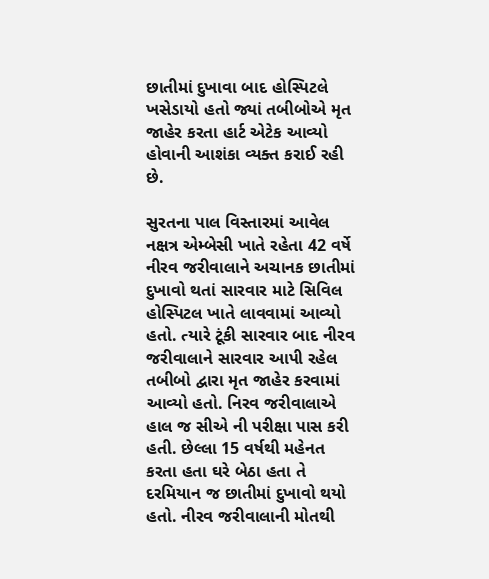છાતીમાં દુખાવા બાદ હોસ્પિટલે ખસેડાયો હતો જ્યાં તબીબોએ મૃત જાહેર કરતા હાર્ટ એટેક આવ્યો હોવાની આશંકા વ્યક્ત કરાઈ રહી છે.

સુરતના પાલ વિસ્તારમાં આવેલ નક્ષત્ર એમ્બેસી ખાતે રહેતા 42 વર્ષે નીરવ જરીવાલાને અચાનક છાતીમાં દુખાવો થતાં સારવાર માટે સિવિલ હોસ્પિટલ ખાતે લાવવામાં આવ્યો હતો. ત્યારે ટૂંકી સારવાર બાદ નીરવ જરીવાલાને સારવાર આપી રહેલ તબીબો દ્વારા મૃત જાહેર કરવામાં આવ્યો હતો. નિરવ જરીવાલાએ હાલ જ સીએ ની પરીક્ષા પાસ કરી હતી. છેલ્લા 15 વર્ષથી મહેનત કરતા હતા ઘરે બેઠા હતા તે દરમિયાન જ છાતીમાં દુખાવો થયો હતો. નીરવ જરીવાલાની મોતથી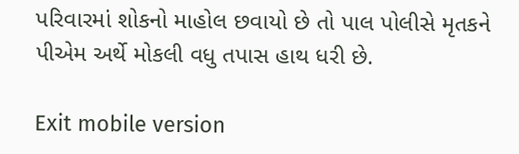પરિવારમાં શોકનો માહોલ છવાયો છે તો પાલ પોલીસે મૃતકને પીએમ અર્થે મોકલી વધુ તપાસ હાથ ધરી છે.

Exit mobile version